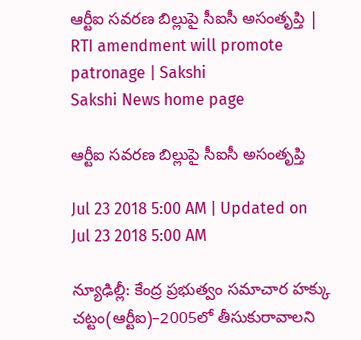ఆర్టీఐ సవరణ బిల్లుపై సీఐసీ అసంతృప్తి | RTI amendment will promote patronage | Sakshi
Sakshi News home page

ఆర్టీఐ సవరణ బిల్లుపై సీఐసీ అసంతృప్తి

Jul 23 2018 5:00 AM | Updated on Jul 23 2018 5:00 AM

న్యూఢిల్లీ: కేంద్ర ప్రభుత్వం సమాచార హక్కు చట్టం(ఆర్టీఐ)–2005లో తీసుకురావాలని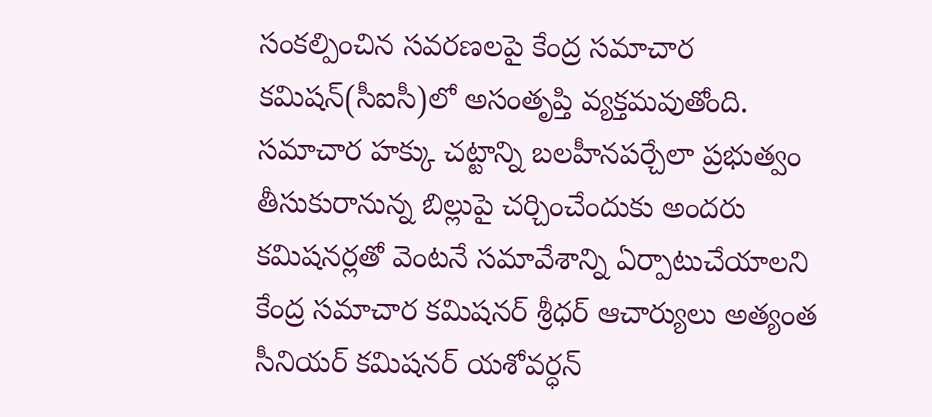సంకల్పించిన సవరణలపై కేంద్ర సమాచార కమిషన్‌(సీఐసీ)లో అసంతృప్తి వ్యక్తమవుతోంది. సమాచార హక్కు చట్టాన్ని బలహీనపర్చేలా ప్రభుత్వం తీసుకురానున్న బిల్లుపై చర్చించేందుకు అందరు కమిషనర్లతో వెంటనే సమావేశాన్ని ఏర్పాటుచేయాలని కేంద్ర సమాచార కమిషనర్‌ శ్రీధర్‌ ఆచార్యులు అత్యంత సీనియర్‌ కమిషనర్‌ యశోవర్ధన్‌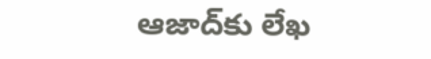ఆజాద్‌కు లేఖ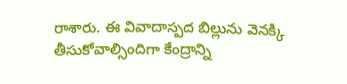రాశారు. ఈ వివాదాస్పద బిల్లును వెనక్కి తీసుకోవాల్సిందిగా కేంద్రాన్ని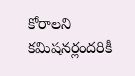కోరాలని కమిషనర్లందరికీ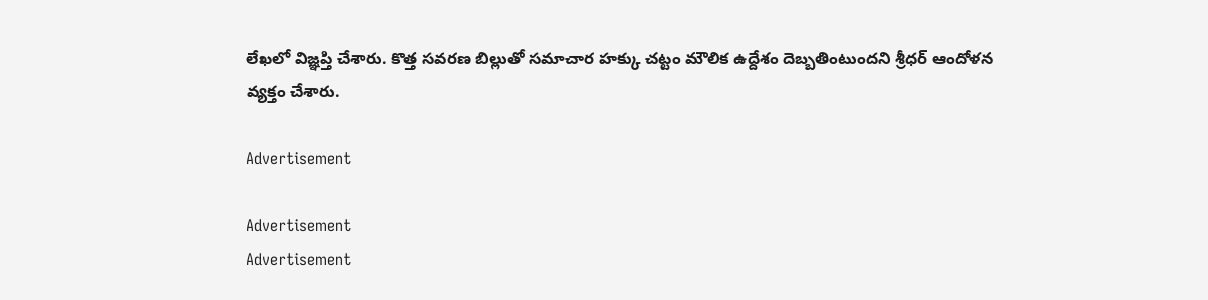లేఖలో విజ్ఞప్తి చేశారు. కొత్త సవరణ బిల్లుతో సమాచార హక్కు చట్టం మౌలిక ఉద్దేశం దెబ్బతింటుందని శ్రీధర్‌ ఆందోళన
వ్యక్తం చేశారు.

Advertisement

Advertisement
Advertisement